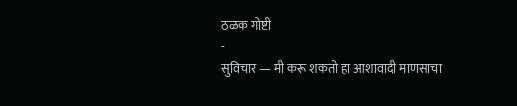ठळक गोष्टी
-
सुविचार — मी करू शकतो हा आशावादी माणसाचा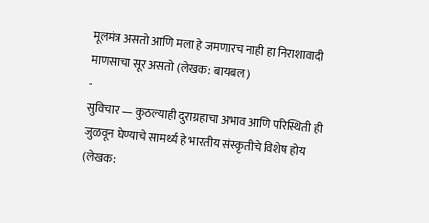मूलमंत्र असतो आणि मला हे जमणारच नाही हा निराशावादी माणसाचा सूर असतो (लेखक: बायबल)
-
सुविचार — कुठल्याही दुराग्रहाचा अभाव आणि परिस्थिती ही जुळवून घेण्याचे सामर्थ्य हे भारतीय संस्कृतीचे विशेष होय (लेखक: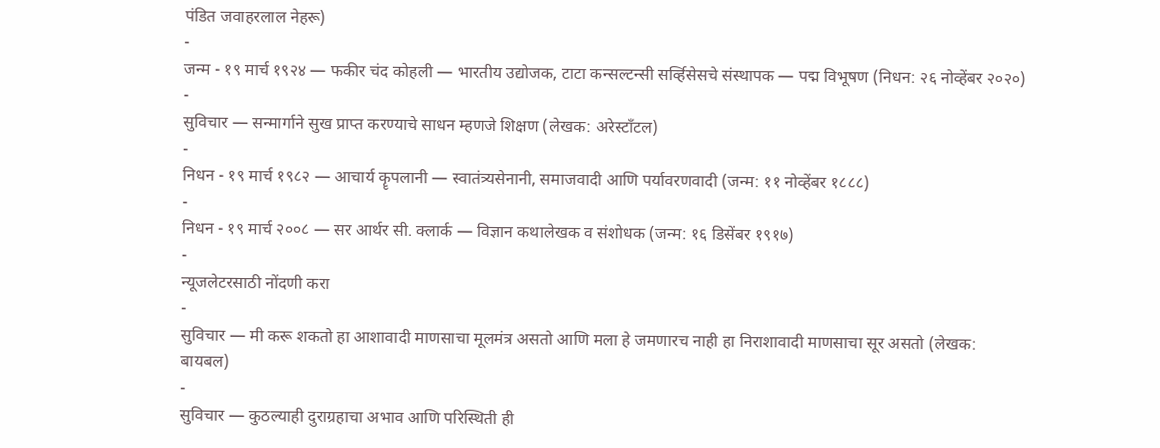पंडित जवाहरलाल नेहरू)
-
जन्म - १९ मार्च १९२४ — फकीर चंद कोहली — भारतीय उद्योजक, टाटा कन्सल्टन्सी सर्व्हिसेसचे संस्थापक — पद्म विभूषण (निधन: २६ नोव्हेंबर २०२०)
-
सुविचार — सन्मार्गाने सुख प्राप्त करण्याचे साधन म्हणजे शिक्षण (लेखक: अरेस्टॉंटल)
-
निधन - १९ मार्च १९८२ — आचार्य कॄपलानी — स्वातंत्र्यसेनानी, समाजवादी आणि पर्यावरणवादी (जन्म: ११ नोव्हेंबर १८८८)
-
निधन - १९ मार्च २००८ — सर आर्थर सी. क्लार्क — विज्ञान कथालेखक व संशोधक (जन्म: १६ डिसेंबर १९१७)
-
न्यूजलेटरसाठी नोंदणी करा
-
सुविचार — मी करू शकतो हा आशावादी माणसाचा मूलमंत्र असतो आणि मला हे जमणारच नाही हा निराशावादी माणसाचा सूर असतो (लेखक: बायबल)
-
सुविचार — कुठल्याही दुराग्रहाचा अभाव आणि परिस्थिती ही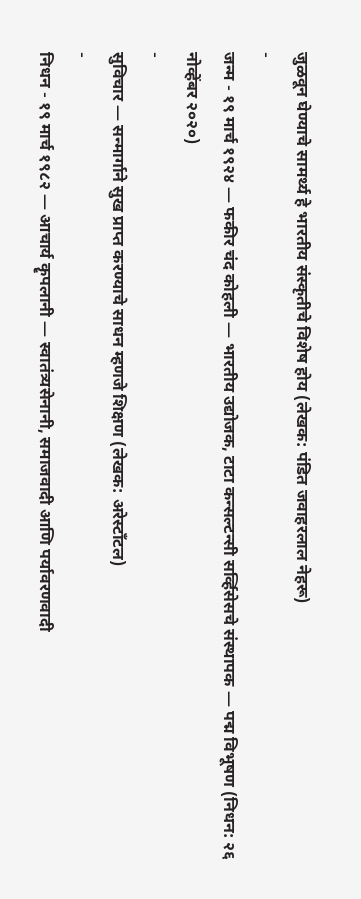जुळवून घेण्याचे सामर्थ्य हे भारतीय संस्कृतीचे विशेष होय (लेखक: पंडित जवाहरलाल नेहरू)
-
जन्म - १९ मार्च १९२४ — फकीर चंद कोहली — भारतीय उद्योजक, टाटा कन्सल्टन्सी सर्व्हिसेसचे संस्थापक — पद्म विभूषण (निधन: २६ नोव्हेंबर २०२०)
-
सुविचार — सन्मार्गाने सुख प्राप्त करण्याचे साधन म्हणजे शिक्षण (लेखक: अरेस्टॉंटल)
-
निधन - १९ मार्च १९८२ — आचार्य कॄपलानी — स्वातंत्र्यसेनानी, समाजवादी आणि पर्यावरणवादी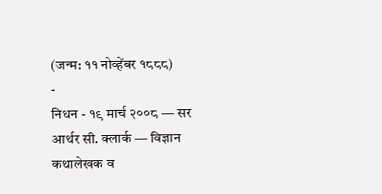(जन्म: ११ नोव्हेंबर १८८८)
-
निधन - १९ मार्च २००८ — सर आर्थर सी. क्लार्क — विज्ञान कथालेखक व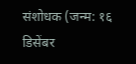संशोधक (जन्म: १६ डिसेंबर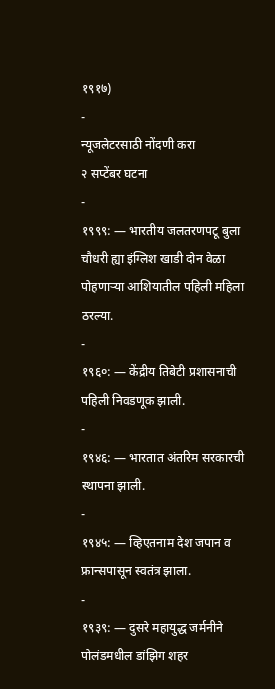१९१७)
-
न्यूजलेटरसाठी नोंदणी करा
२ सप्टेंबर घटना
-
१९९९: — भारतीय जलतरणपटू बुला चौधरी ह्या इंग्लिश खाडी दोन वेळा पोहणाऱ्या आशियातील पहिली महिला ठरल्या.
-
१९६०: — केंद्रीय तिबेटी प्रशासनाची पहिली निवडणूक झाली.
-
१९४६: — भारतात अंतरिम सरकारची स्थापना झाली.
-
१९४५: — व्हिएतनाम देश जपान व फ्रान्सपासून स्वतंत्र झाला.
-
१९३९: — दुसरे महायुद्ध जर्मनीने पोलंडमधील डांझिग शहर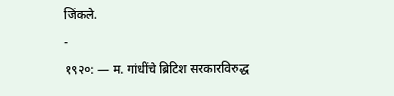जिंकले.
-
१९२०: — म. गांधींचे ब्रिटिश सरकारविरुद्ध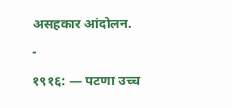असहकार आंदोलन.
-
१९१६: — पटणा उच्च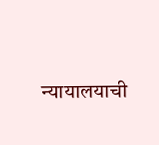न्यायालयाची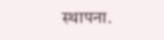स्थापना.